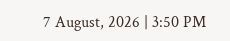7 August, 2026 | 3:50 PM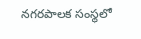నగరపాలక సంస్థలో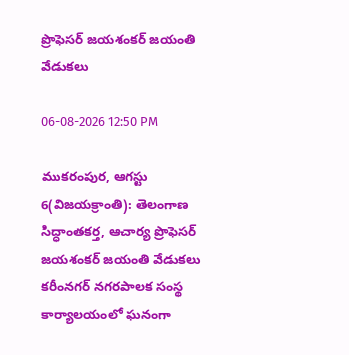ప్రొఫెసర్ జయశంకర్ జయంతి వేడుకలు

06-08-2026 12:50 PM

ముకరంపుర, ఆగస్టు 6(విజయక్రాంతి): తెలంగాణ సిద్ధాంతకర్త, ఆచార్య ప్రొఫెసర్ జయశంకర్ జయంతి వేడుకలు కరీంనగర్ నగరపాలక సంస్థ కార్యాలయంలో ఘనంగా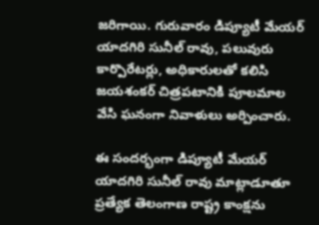జరిగాయి. గురువారం డిప్యూటీ మేయర్ యాదగిరి సునీల్ రావు, పలువురు కార్పొరేటర్లు, అధికారులతో కలిసి జయశంకర్ చిత్రపటానికి పూలమాల వేసి ఘనంగా నివాళులు అర్పించారు.

ఈ సందర్భంగా డిప్యూటీ మేయర్ యాదగిరి సునీల్ రావు మాట్లాడూతూ ప్రత్యేక తెలంగాణ రాష్ట్ర కాంక్షను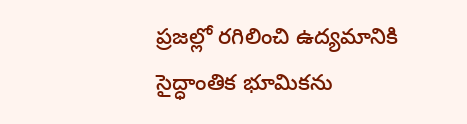ప్రజల్లో రగిలించి ఉద్యమానికి సైద్ధాంతిక భూమికను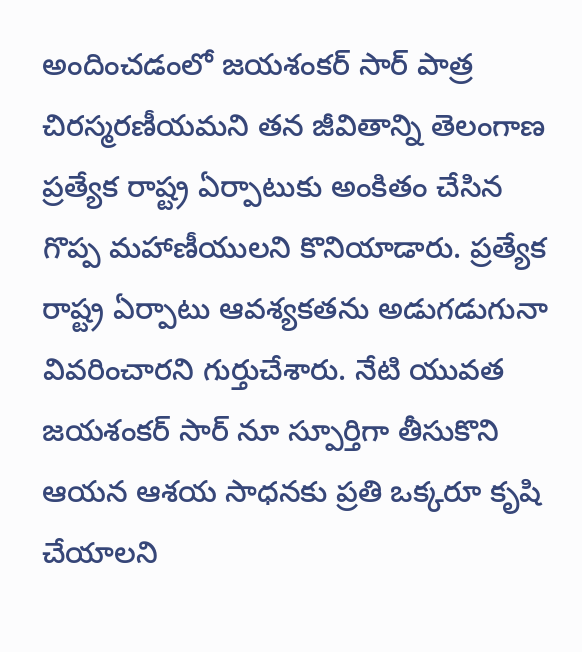అందించడంలో జయశంకర్ సార్ పాత్ర చిరస్మరణీయమని తన జీవితాన్ని తెలంగాణ ప్రత్యేక రాష్ట్ర ఏర్పాటుకు అంకితం చేసిన గొప్ప మహాణీయులని కొనియాడారు. ప్రత్యేక రాష్ట్ర ఏర్పాటు ఆవశ్యకతను అడుగడుగునా వివరించారని గుర్తుచేశారు. నేటి యువత జయశంకర్ సార్ నూ స్పూర్తిగా తీసుకొని ఆయన ఆశయ సాధనకు ప్రతి ఒక్కరూ కృషి చేయాలని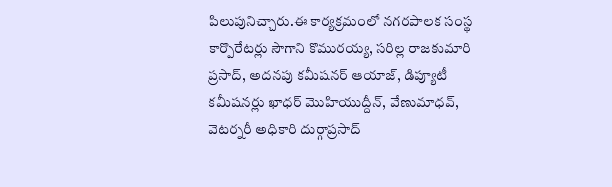పిలుపునిచ్చారు.ఈ కార్యక్రమంలో నగరపాలక సంస్థ కార్పొరేటర్లు సౌగాని కొమురయ్య, సరిల్ల రాజకుమారి ప్రసాద్, అదనపు కమీషనర్ ఆయాజ్, డిప్యూటీ కమీషనర్లు ఖాధర్ మొహియుద్దీన్, వేణుమాధవ్, వెటర్నరీ అధికారి దుర్గాప్రసాద్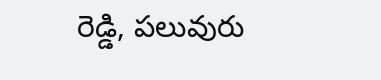రెడ్డి, పలువురు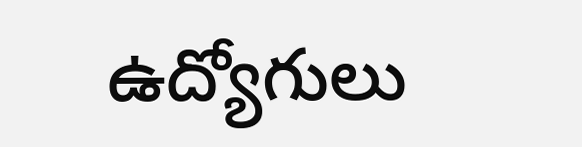ఉద్యోగులు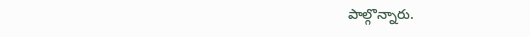పాల్గొన్నారు.